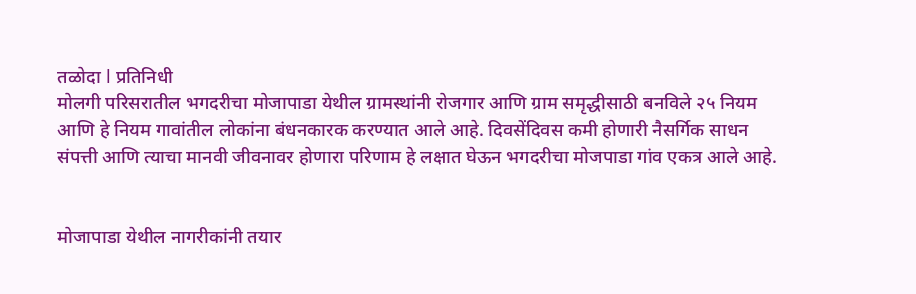तळोदा l प्रतिनिधी
मोलगी परिसरातील भगदरीचा मोजापाडा येथील ग्रामस्थांनी रोजगार आणि ग्राम समृद्धीसाठी बनविले २५ नियम आणि हे नियम गावांतील लोकांना बंधनकारक करण्यात आले आहे. दिवसेंदिवस कमी होणारी नैसर्गिक साधन संपत्ती आणि त्याचा मानवी जीवनावर होणारा परिणाम हे लक्षात घेऊन भगदरीचा मोजपाडा गांव एकत्र आले आहे.


मोजापाडा येथील नागरीकांनी तयार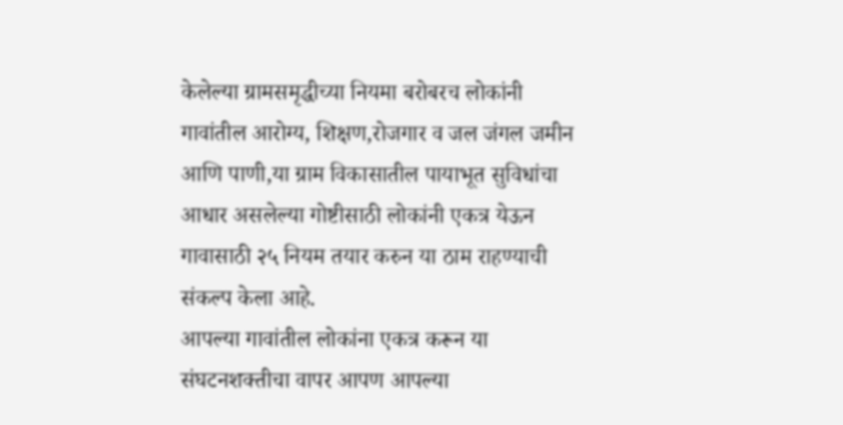केलेल्या ग्रामसमृद्धीच्या नियमा बरोबरच लोकांनी गावांतील आरोग्य, शिक्षण,रोजगार व जल जंगल जमीन आणि पाणी,या ग्राम विकासातील पायाभूत सुविधांचा आधार असलेल्या गोष्टीसाठी लोकांनी एकत्र येऊन गावासाठी २५ नियम तयार करुन या ठाम राहण्याची संकल्प केला आहे.
आपल्या गावांतील लोकांना एकत्र करून या संघटनशक्तीचा वापर आपण आपल्या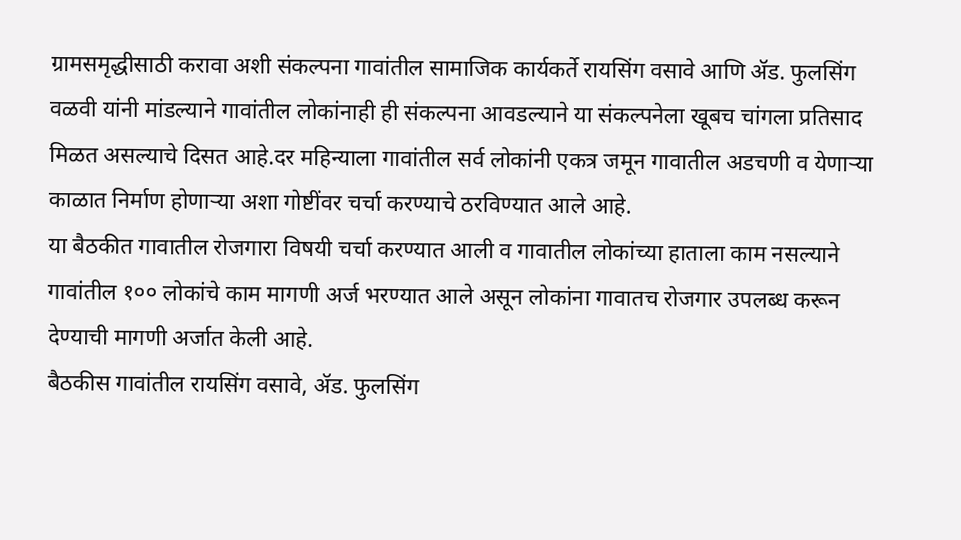ग्रामसमृद्धीसाठी करावा अशी संकल्पना गावांतील सामाजिक कार्यकर्ते रायसिंग वसावे आणि ॲड. फुलसिंग वळवी यांनी मांडल्याने गावांतील लोकांनाही ही संकल्पना आवडल्याने या संकल्पनेला खूबच चांगला प्रतिसाद मिळत असल्याचे दिसत आहे.दर महिन्याला गावांतील सर्व लोकांनी एकत्र जमून गावातील अडचणी व येणाऱ्या काळात निर्माण होणाऱ्या अशा गोष्टींवर चर्चा करण्याचे ठरविण्यात आले आहे.
या बैठकीत गावातील रोजगारा विषयी चर्चा करण्यात आली व गावातील लोकांच्या हाताला काम नसल्याने गावांतील १०० लोकांचे काम मागणी अर्ज भरण्यात आले असून लोकांना गावातच रोजगार उपलब्ध करून देण्याची मागणी अर्जात केली आहे.
बैठकीस गावांतील रायसिंग वसावे, ॲड. फुलसिंग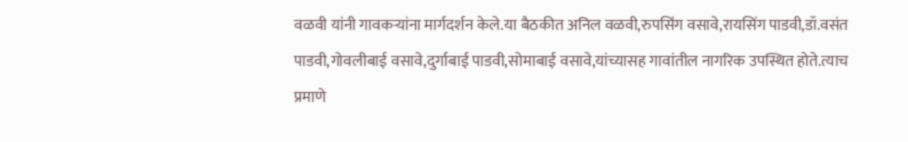वळवी यांनी गावकऱ्यांना मार्गदर्शन केले.या बैठकीत अनिल वळवी,रुपसिंग वसावे,रायसिंग पाडवी,डॉ.वसंत पाडवी,गोवलीबाई वसावे,दुर्गाबाई पाडवी,सोमाबाई वसावे,यांच्यासह गावांतील नागरिक उपस्थित होते.त्याच प्रमाणे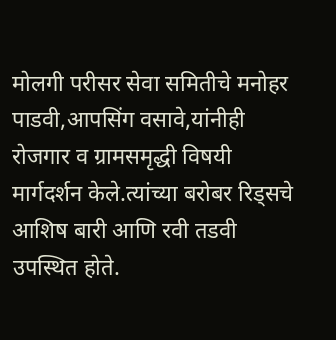मोलगी परीसर सेवा समितीचे मनोहर पाडवी,आपसिंग वसावे,यांनीही रोजगार व ग्रामसमृद्धी विषयी मार्गदर्शन केले.त्यांच्या बरोबर रिड्सचे आशिष बारी आणि रवी तडवी उपस्थित होते.